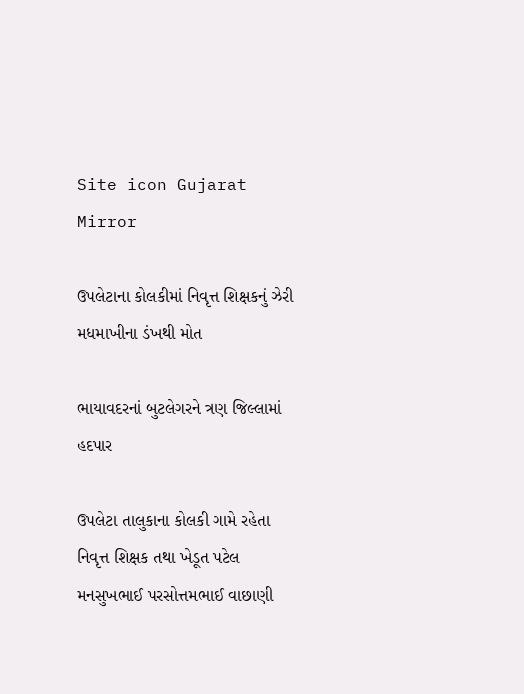Site icon Gujarat Mirror

ઉપલેટાના કોલકીમાં નિવૃત્ત શિક્ષકનું ઝેરી મધમાખીના ડંખથી મોત

ભાયાવદરનાં બુટલેગરને ત્રણ જિલ્લામાં હદપાર

ઉપલેટા તાલુકાના કોલકી ગામે રહેતા નિવૃત્ત શિક્ષક તથા ખેડૂત પટેલ મનસુખભાઈ પરસોત્તમભાઈ વાછાણી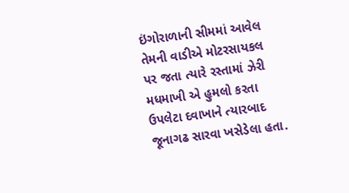ઇંગોરાળાની સીમમાં આવેલ તેમની વાડીએ મોટરસાયકલ પર જતા ત્યારે રસ્તામાં ઝેરી મધમાખી એ હુમલો કરતા ઉપલેટા દવાખાને ત્યારબાદ જૂનાગઢ સારવા ખસેડેલા હતા.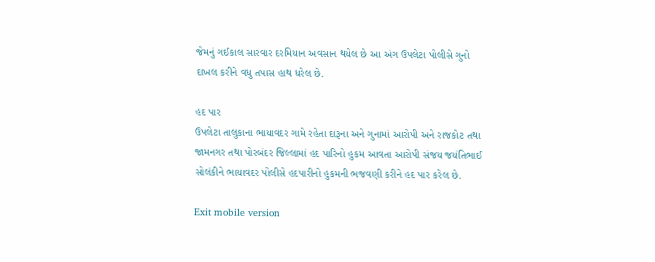જેમનું ગઈકાલ સારવાર દરમિયાન અવસાન થયેલ છે આ અંગ ઉપલેટા પોલીસે ગુનો દાખલ કરીને વધુ તપાસ હાથ ધરેલ છે.

હદ પાર
ઉપલેટા તાલુકાના ભાયાવદર ગામે રહેતા દારૂના અને ગુનામાં આરોપી અને રાજકોટ તથા જામનગર તથા પોરબંદર જિલ્લામાં હદ પારિનો હુકમ આવતા આરોપી સંજય જયંતિભાઈ સોલંકીને ભાયાવદર પોલીસે હદપારીનો હુકમની ભજવણી કરીને હદ પાર કરેલ છે.

Exit mobile version